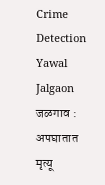Crime Detection Yawal Jalgaon
जळगाव : अपघातात मृत्यू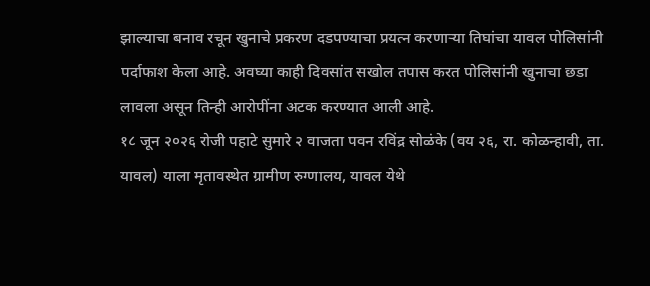झाल्याचा बनाव रचून खुनाचे प्रकरण दडपण्याचा प्रयत्न करणाऱ्या तिघांचा यावल पोलिसांनी पर्दाफाश केला आहे. अवघ्या काही दिवसांत सखोल तपास करत पोलिसांनी खुनाचा छडा लावला असून तिन्ही आरोपींना अटक करण्यात आली आहे.
१८ जून २०२६ रोजी पहाटे सुमारे २ वाजता पवन रविंद्र सोळंके (वय २६, रा. कोळन्हावी, ता. यावल) याला मृतावस्थेत ग्रामीण रुग्णालय, यावल येथे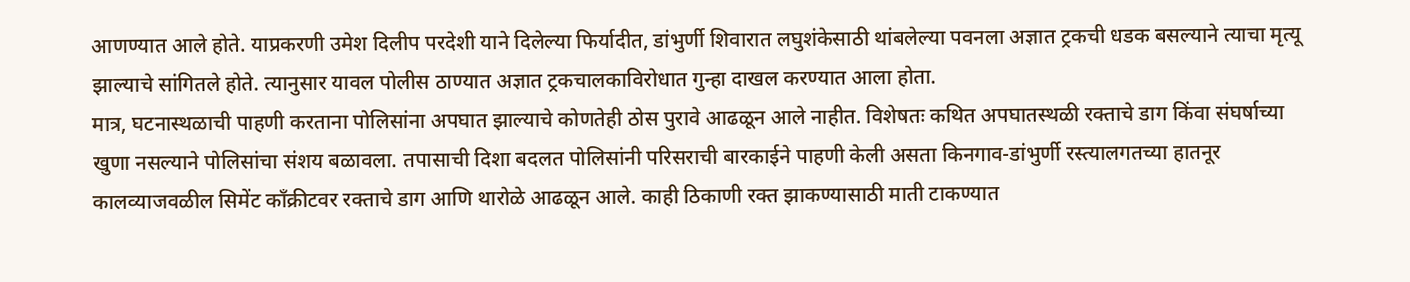आणण्यात आले होते. याप्रकरणी उमेश दिलीप परदेशी याने दिलेल्या फिर्यादीत, डांभुर्णी शिवारात लघुशंकेसाठी थांबलेल्या पवनला अज्ञात ट्रकची धडक बसल्याने त्याचा मृत्यू झाल्याचे सांगितले होते. त्यानुसार यावल पोलीस ठाण्यात अज्ञात ट्रकचालकाविरोधात गुन्हा दाखल करण्यात आला होता.
मात्र, घटनास्थळाची पाहणी करताना पोलिसांना अपघात झाल्याचे कोणतेही ठोस पुरावे आढळून आले नाहीत. विशेषतः कथित अपघातस्थळी रक्ताचे डाग किंवा संघर्षाच्या खुणा नसल्याने पोलिसांचा संशय बळावला. तपासाची दिशा बदलत पोलिसांनी परिसराची बारकाईने पाहणी केली असता किनगाव-डांभुर्णी रस्त्यालगतच्या हातनूर कालव्याजवळील सिमेंट काँक्रीटवर रक्ताचे डाग आणि थारोळे आढळून आले. काही ठिकाणी रक्त झाकण्यासाठी माती टाकण्यात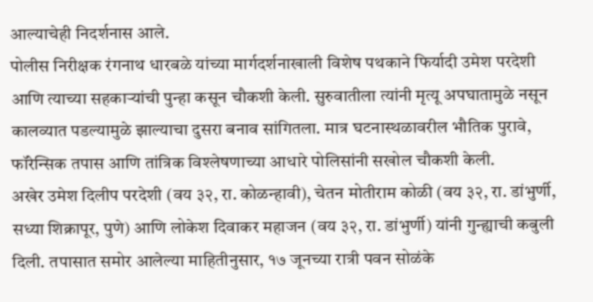आल्याचेही निदर्शनास आले.
पोलीस निरीक्षक रंगनाथ धारबळे यांच्या मार्गदर्शनाखाली विशेष पथकाने फिर्यादी उमेश परदेशी आणि त्याच्या सहकाऱ्यांची पुन्हा कसून चौकशी केली. सुरुवातीला त्यांनी मृत्यू अपघातामुळे नसून कालव्यात पडल्यामुळे झाल्याचा दुसरा बनाव सांगितला. मात्र घटनास्थळावरील भौतिक पुरावे, फॉरेन्सिक तपास आणि तांत्रिक विश्लेषणाच्या आधारे पोलिसांनी सखोल चौकशी केली.
अखेर उमेश दिलीप परदेशी (वय ३२, रा. कोळन्हावी), चेतन मोतीराम कोळी (वय ३२, रा. डांभुर्णी, सध्या शिक्रापूर, पुणे) आणि लोकेश दिवाकर महाजन (वय ३२, रा. डांभुर्णी) यांनी गुन्ह्याची कबुली दिली. तपासात समोर आलेल्या माहितीनुसार, १७ जूनच्या रात्री पवन सोळंके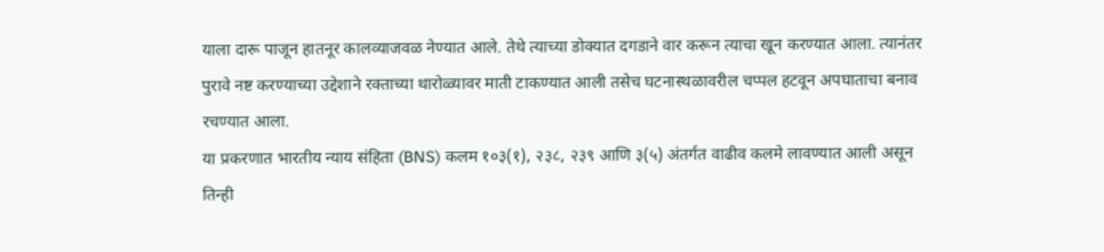याला दारू पाजून हातनूर कालव्याजवळ नेण्यात आले. तेथे त्याच्या डोक्यात दगडाने वार करून त्याचा खून करण्यात आला. त्यानंतर पुरावे नष्ट करण्याच्या उद्देशाने रक्ताच्या थारोळ्यावर माती टाकण्यात आली तसेच घटनास्थळावरील चप्पल हटवून अपघाताचा बनाव रचण्यात आला.
या प्रकरणात भारतीय न्याय संहिता (BNS) कलम १०३(१), २३८, २३९ आणि ३(५) अंतर्गत वाढीव कलमे लावण्यात आली असून तिन्ही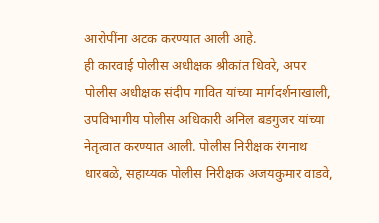आरोपींना अटक करण्यात आली आहे.
ही कारवाई पोलीस अधीक्षक श्रीकांत धिवरे, अपर पोलीस अधीक्षक संदीप गावित यांच्या मार्गदर्शनाखाली, उपविभागीय पोलीस अधिकारी अनिल बडगुजर यांच्या नेतृत्वात करण्यात आली. पोलीस निरीक्षक रंगनाथ धारबळे, सहाय्यक पोलीस निरीक्षक अजयकुमार वाडवे,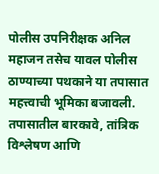पोलीस उपनिरीक्षक अनिल महाजन तसेच यावल पोलीस ठाण्याच्या पथकाने या तपासात महत्त्वाची भूमिका बजावली.
तपासातील बारकावे, तांत्रिक विश्लेषण आणि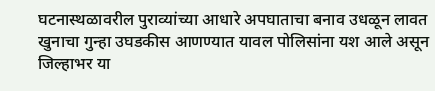घटनास्थळावरील पुराव्यांच्या आधारे अपघाताचा बनाव उधळून लावत खुनाचा गुन्हा उघडकीस आणण्यात यावल पोलिसांना यश आले असून जिल्हाभर या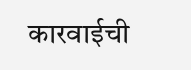कारवाईची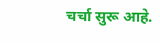चर्चा सुरू आहे.